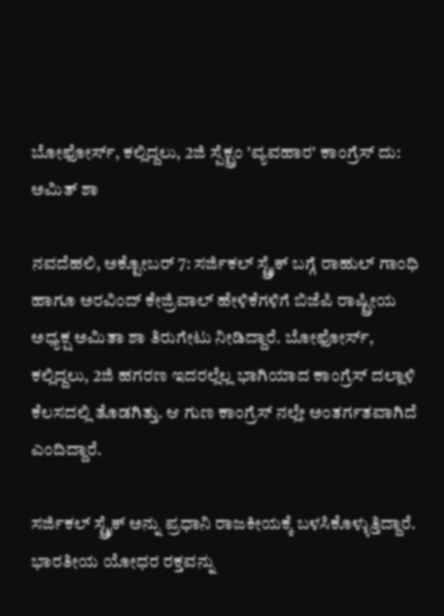ಬೋಫೋರ್ಸ್, ಕಲ್ಲಿದ್ದಲು, 2ಜಿ ಸ್ಪೆಕ್ಟ್ರಂ 'ವ್ಯವಹಾರ' ಕಾಂಗ್ರೆಸ್ ದು: ಅಮಿತ್ ಶಾ

ನವದೆಹಲಿ, ಅಕ್ಟೋಬರ್ 7: ಸರ್ಜಿಕಲ್ ಸ್ಟ್ರೈಕ್ ಬಗ್ಗೆ ರಾಹುಲ್ ಗಾಂಧಿ ಹಾಗೂ ಅರವಿಂದ್ ಕೇಜ್ರಿವಾಲ್ ಹೇಳಿಕೆಗಳಿಗೆ ಬಿಜೆಪಿ ರಾಷ್ಟ್ರೀಯ ಅಧ್ಯಕ್ಷ ಅಮಿತಾ ಶಾ ತಿರುಗೇಟು ನೀಡಿದ್ದಾರೆ. ಬೋಫೋರ್ಸ್, ಕಲ್ಲಿದ್ದಲು, 2ಜಿ ಹಗರಣ ಇದರಲ್ಲೆಲ್ಲ ಭಾಗಿಯಾದ ಕಾಂಗ್ರೆಸ್ ದಲ್ಲಾಳಿ ಕೆಲಸದಲ್ಲಿ ತೊಡಗಿತ್ತು. ಆ ಗುಣ ಕಾಂಗ್ರೆಸ್ ನಲ್ಲೇ ಅಂತರ್ಗತವಾಗಿದೆ ಎಂದಿದ್ದಾರೆ.

ಸರ್ಜಿಕಲ್ ಸ್ಟ್ರೈಕ್ ಅನ್ನು ಪ್ರಧಾನಿ ರಾಜಕೀಯಕ್ಕೆ ಬಳಸಿಕೊಳ್ಳುತ್ತಿದ್ದಾರೆ. ಭಾರತೀಯ ಯೋಧರ ರಕ್ತವನ್ನು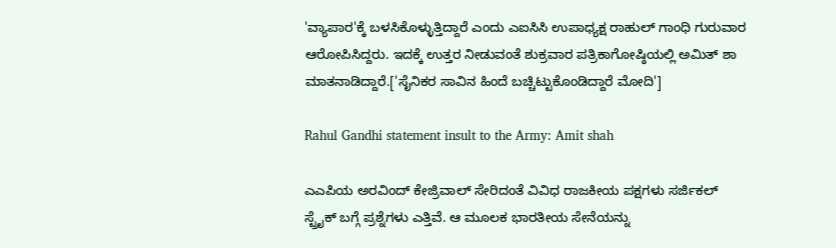'ವ್ಯಾಪಾರ'ಕ್ಕೆ ಬಳಸಿಕೊಳ್ಳುತ್ತಿದ್ದಾರೆ ಎಂದು ಎಐಸಿಸಿ ಉಪಾಧ್ಯಕ್ಷ ರಾಹುಲ್ ಗಾಂಧಿ ಗುರುವಾರ ಆರೋಪಿಸಿದ್ದರು. ಇದಕ್ಕೆ ಉತ್ತರ ನೀಡುವಂತೆ ಶುಕ್ರವಾರ ಪತ್ರಿಕಾಗೋಷ್ಠಿಯಲ್ಲಿ ಅಮಿತ್ ಶಾ ಮಾತನಾಡಿದ್ದಾರೆ.['ಸೈನಿಕರ ಸಾವಿನ ಹಿಂದೆ ಬಚ್ಚಿಟ್ಟುಕೊಂಡಿದ್ದಾರೆ ಮೋದಿ']

Rahul Gandhi statement insult to the Army: Amit shah

ಎಎಪಿಯ ಅರವಿಂದ್ ಕೇಜ್ರಿವಾಲ್ ಸೇರಿದಂತೆ ವಿವಿಧ ರಾಜಕೀಯ ಪಕ್ಷಗಳು ಸರ್ಜಿಕಲ್ ಸ್ಟ್ರೈಕ್ ಬಗ್ಗೆ ಪ್ರಶ್ನೆಗಳು ಎತ್ತಿವೆ. ಆ ಮೂಲಕ ಭಾರತೀಯ ಸೇನೆಯನ್ನು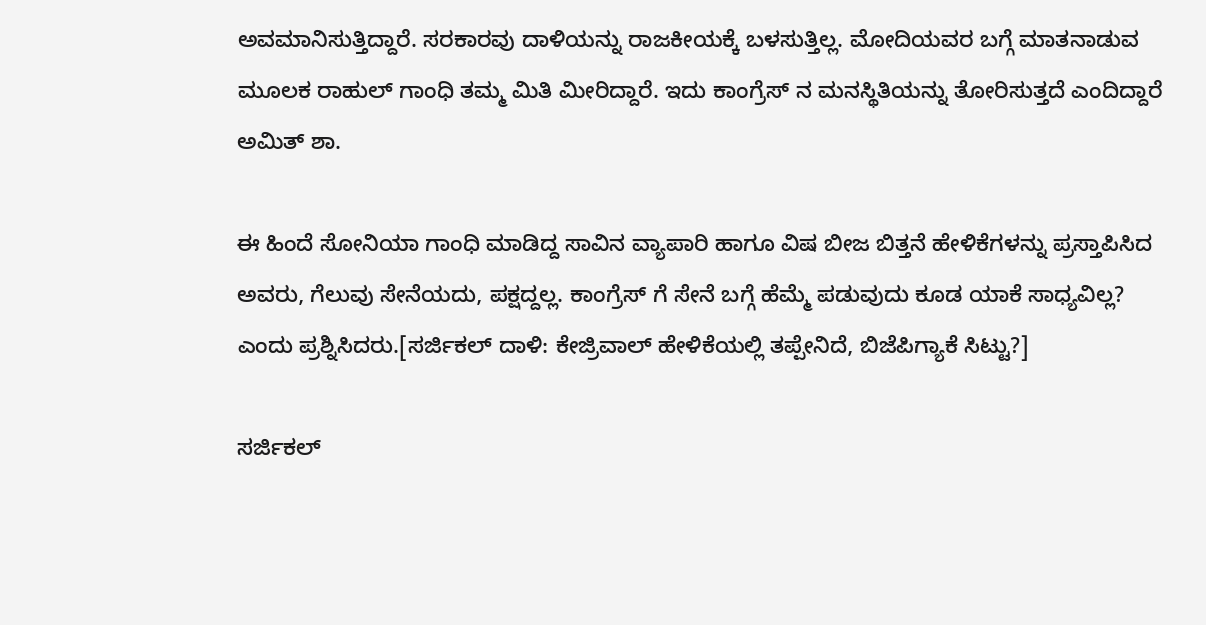ಅವಮಾನಿಸುತ್ತಿದ್ದಾರೆ. ಸರಕಾರವು ದಾಳಿಯನ್ನು ರಾಜಕೀಯಕ್ಕೆ ಬಳಸುತ್ತಿಲ್ಲ. ಮೋದಿಯವರ ಬಗ್ಗೆ ಮಾತನಾಡುವ ಮೂಲಕ ರಾಹುಲ್ ಗಾಂಧಿ ತಮ್ಮ ಮಿತಿ ಮೀರಿದ್ದಾರೆ. ಇದು ಕಾಂಗ್ರೆಸ್ ನ ಮನಸ್ಥಿತಿಯನ್ನು ತೋರಿಸುತ್ತದೆ ಎಂದಿದ್ದಾರೆ ಅಮಿತ್ ಶಾ.

ಈ ಹಿಂದೆ ಸೋನಿಯಾ ಗಾಂಧಿ ಮಾಡಿದ್ದ ಸಾವಿನ ವ್ಯಾಪಾರಿ ಹಾಗೂ ವಿಷ ಬೀಜ ಬಿತ್ತನೆ ಹೇಳಿಕೆಗಳನ್ನು ಪ್ರಸ್ತಾಪಿಸಿದ ಅವರು, ಗೆಲುವು ಸೇನೆಯದು, ಪಕ್ಷದ್ದಲ್ಲ. ಕಾಂಗ್ರೆಸ್ ಗೆ ಸೇನೆ ಬಗ್ಗೆ ಹೆಮ್ಮೆ ಪಡುವುದು ಕೂಡ ಯಾಕೆ ಸಾಧ್ಯವಿಲ್ಲ? ಎಂದು ಪ್ರಶ್ನಿಸಿದರು.[ಸರ್ಜಿಕಲ್ ದಾಳಿ: ಕೇಜ್ರಿವಾಲ್ ಹೇಳಿಕೆಯಲ್ಲಿ ತಪ್ಪೇನಿದೆ, ಬಿಜೆಪಿಗ್ಯಾಕೆ ಸಿಟ್ಟು?]

ಸರ್ಜಿಕಲ್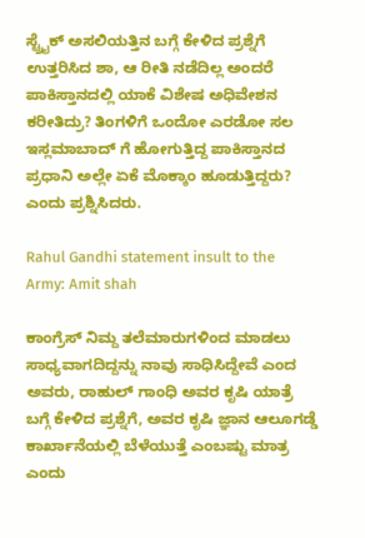ಸ್ಟ್ರೈಕ್ ಅಸಲಿಯತ್ತಿನ ಬಗ್ಗೆ ಕೇಳಿದ ಪ್ರಶ್ನೆಗೆ ಉತ್ತರಿಸಿದ ಶಾ, ಆ ರೀತಿ ನಡೆದಿಲ್ಲ ಅಂದರೆ ಪಾಕಿಸ್ತಾನದಲ್ಲಿ ಯಾಕೆ ವಿಶೇಷ ಅಧಿವೇಶನ ಕರೀತಿದ್ರು? ತಿಂಗಳಿಗೆ ಒಂದೋ ಎರಡೋ ಸಲ ಇಸ್ಲಮಾಬಾದ್ ಗೆ ಹೋಗುತ್ತಿದ್ದ ಪಾಕಿಸ್ತಾನದ ಪ್ರಧಾನಿ ಅಲ್ಲೇ ಏಕೆ ಮೊಕ್ಕಾಂ ಹೂಡುತ್ತಿದ್ದರು? ಎಂದು ಪ್ರಶ್ನಿಸಿದರು.

Rahul Gandhi statement insult to the Army: Amit shah

ಕಾಂಗ್ರೆಸ್ ನಿಮ್ದ ತಲೆಮಾರುಗಳಿಂದ ಮಾಡಲು ಸಾಧ್ಯವಾಗದಿದ್ದನ್ನು ನಾವು ಸಾಧಿಸಿದ್ದೇವೆ ಎಂದ ಅವರು, ರಾಹುಲ್ ಗಾಂಧಿ ಅವರ ಕೃಷಿ ಯಾತ್ರೆ ಬಗ್ಗೆ ಕೇಳಿದ ಪ್ರಶ್ನೆಗೆ, ಅವರ ಕೃಷಿ ಜ್ಞಾನ ಆಲೂಗಡ್ಡೆ ಕಾರ್ಖಾನೆಯಲ್ಲಿ ಬೆಳೆಯುತ್ತೆ ಎಂಬಷ್ಟು ಮಾತ್ರ ಎಂದು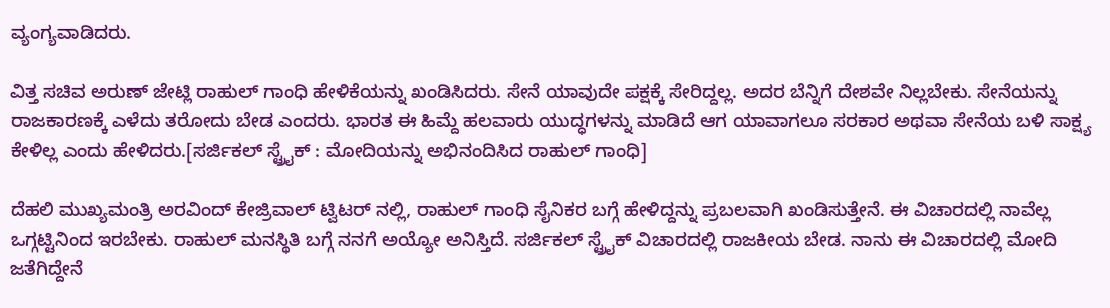ವ್ಯಂಗ್ಯವಾಡಿದರು.

ವಿತ್ತ ಸಚಿವ ಅರುಣ್ ಜೇಟ್ಲಿ ರಾಹುಲ್ ಗಾಂಧಿ ಹೇಳಿಕೆಯನ್ನು ಖಂಡಿಸಿದರು. ಸೇನೆ ಯಾವುದೇ ಪಕ್ಷಕ್ಕೆ ಸೇರಿದ್ದಲ್ಲ. ಅದರ ಬೆನ್ನಿಗೆ ದೇಶವೇ ನಿಲ್ಲಬೇಕು. ಸೇನೆಯನ್ನು ರಾಜಕಾರಣಕ್ಕೆ ಎಳೆದು ತರೋದು ಬೇಡ ಎಂದರು. ಭಾರತ ಈ ಹಿಮ್ದೆ ಹಲವಾರು ಯುದ್ಧಗಳನ್ನು ಮಾಡಿದೆ ಆಗ ಯಾವಾಗಲೂ ಸರಕಾರ ಅಥವಾ ಸೇನೆಯ ಬಳಿ ಸಾಕ್ಷ್ಯ ಕೇಳಿಲ್ಲ ಎಂದು ಹೇಳಿದರು.[ಸರ್ಜಿಕಲ್‌ ಸ್ಟ್ರೈಕ್‌ : ಮೋದಿಯನ್ನು ಅಭಿನಂದಿಸಿದ ರಾಹುಲ್ ಗಾಂಧಿ]

ದೆಹಲಿ ಮುಖ್ಯಮಂತ್ರಿ ಅರವಿಂದ್ ಕೇಜ್ರಿವಾಲ್ ಟ್ವಿಟರ್ ನಲ್ಲಿ, ರಾಹುಲ್ ಗಾಂಧಿ ಸೈನಿಕರ ಬಗ್ಗೆ ಹೇಳಿದ್ದನ್ನು ಪ್ರಬಲವಾಗಿ ಖಂಡಿಸುತ್ತೇನೆ. ಈ ವಿಚಾರದಲ್ಲಿ ನಾವೆಲ್ಲ ಒಗ್ಗಟ್ಟಿನಿಂದ ಇರಬೇಕು. ರಾಹುಲ್ ಮನಸ್ಥಿತಿ ಬಗ್ಗೆ ನನಗೆ ಅಯ್ಯೋ ಅನಿಸ್ತಿದೆ. ಸರ್ಜಿಕಲ್ ಸ್ಟ್ರೈಕ್ ವಿಚಾರದಲ್ಲಿ ರಾಜಕೀಯ ಬೇಡ. ನಾನು ಈ ವಿಚಾರದಲ್ಲಿ ಮೋದಿ ಜತೆಗಿದ್ದೇನೆ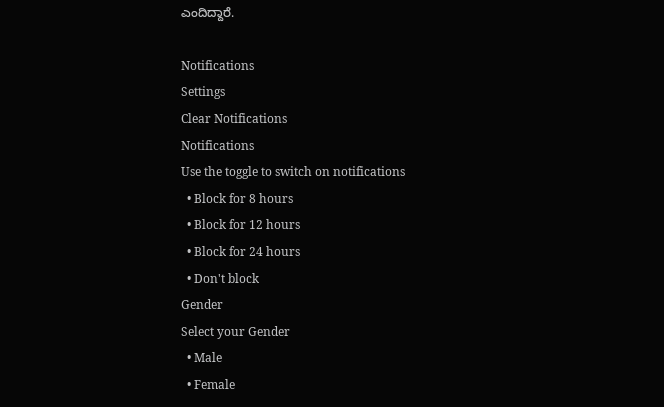ಎಂದಿದ್ದಾರೆ.

Notifications
Settings
Clear Notifications
Notifications
Use the toggle to switch on notifications
  • Block for 8 hours
  • Block for 12 hours
  • Block for 24 hours
  • Don't block
Gender
Select your Gender
  • Male
  • Female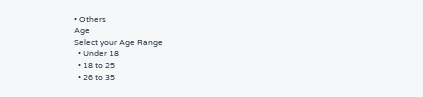• Others
Age
Select your Age Range
  • Under 18
  • 18 to 25
  • 26 to 35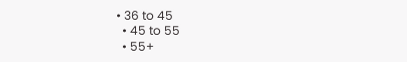• 36 to 45
  • 45 to 55
  • 55+